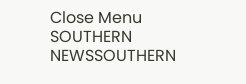Close Menu
SOUTHERN NEWSSOUTHERN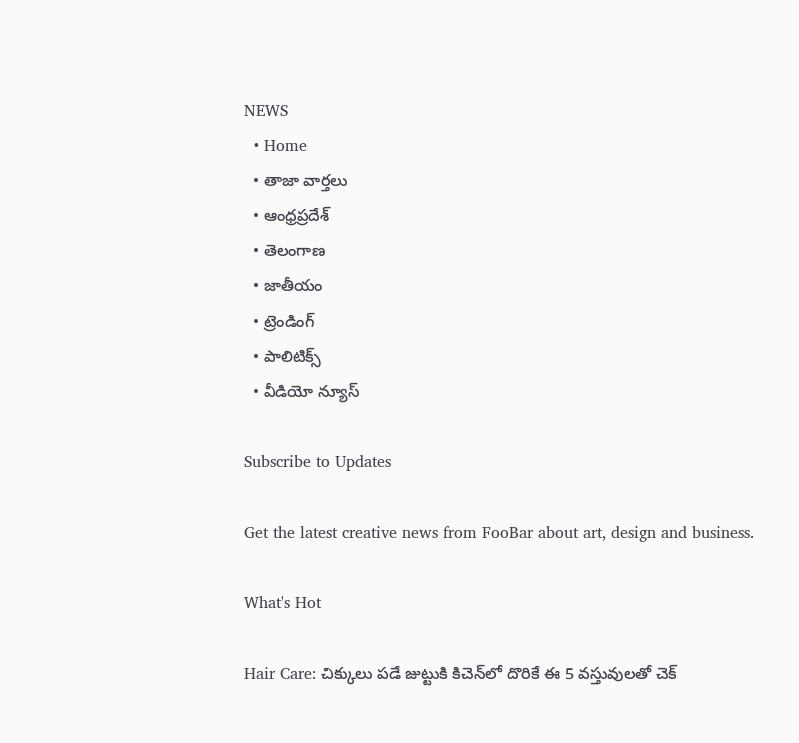NEWS
  • Home
  • తాజా వార్తలు
  • ఆంధ్రప్రదేశ్
  • తెలంగాణ
  • జాతీయం
  • ట్రెండింగ్
  • పాలిటిక్స్
  • వీడియో న్యూస్

Subscribe to Updates

Get the latest creative news from FooBar about art, design and business.

What's Hot

Hair Care: చిక్కులు పడే జుట్టుకి కిచెన్‌లో దొరికే ఈ 5 వస్తువులతో చెక్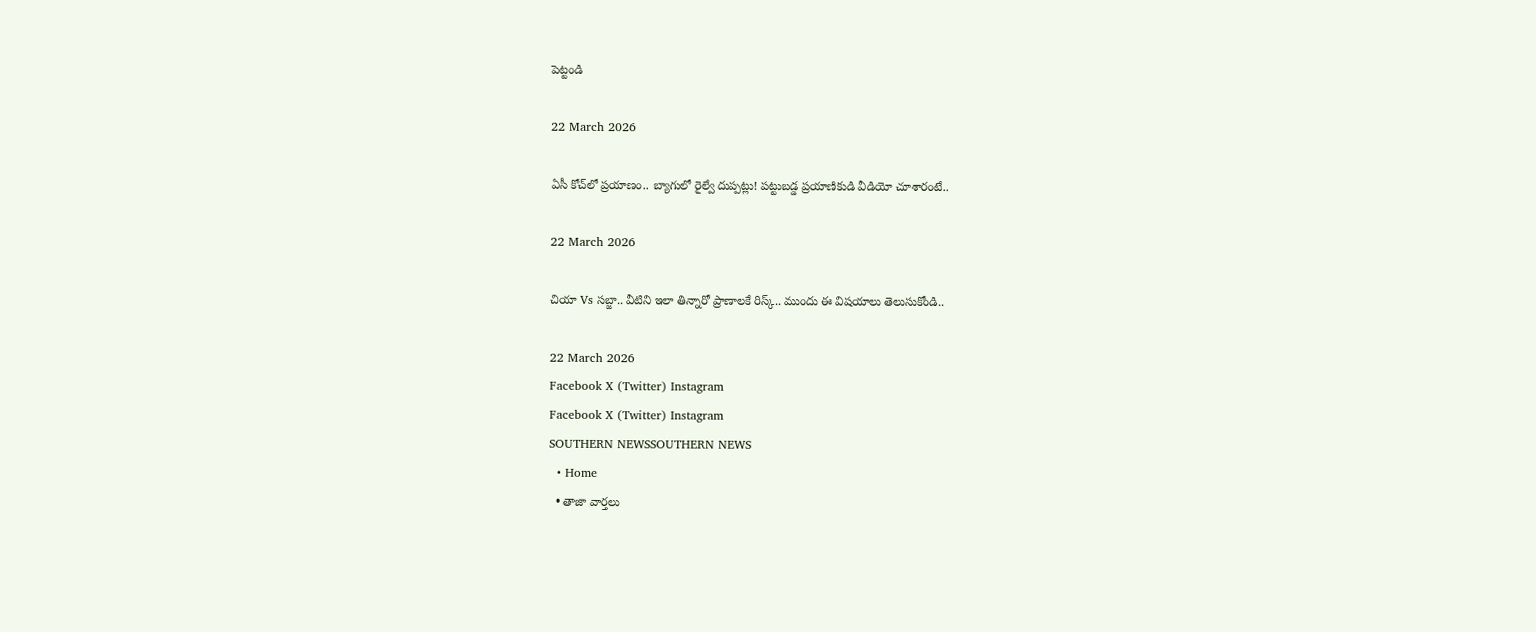పెట్టండి

22 March 2026

ఏసీ కోచ్‌లో ప్రయాణం.. బ్యాగులో రైల్వే దుప్పట్లు! పట్టుబడ్డ ప్రయాణికుడి వీడియో చూశారంటే..

22 March 2026

చియా Vs సబ్జా.. వీటిని ఇలా తిన్నారో ప్రాణాలకే రిస్క్.. ముందు ఈ విషయాలు తెలుసుకోండి..

22 March 2026
Facebook X (Twitter) Instagram
Facebook X (Twitter) Instagram
SOUTHERN NEWSSOUTHERN NEWS
  • Home
  • తాజా వార్తలు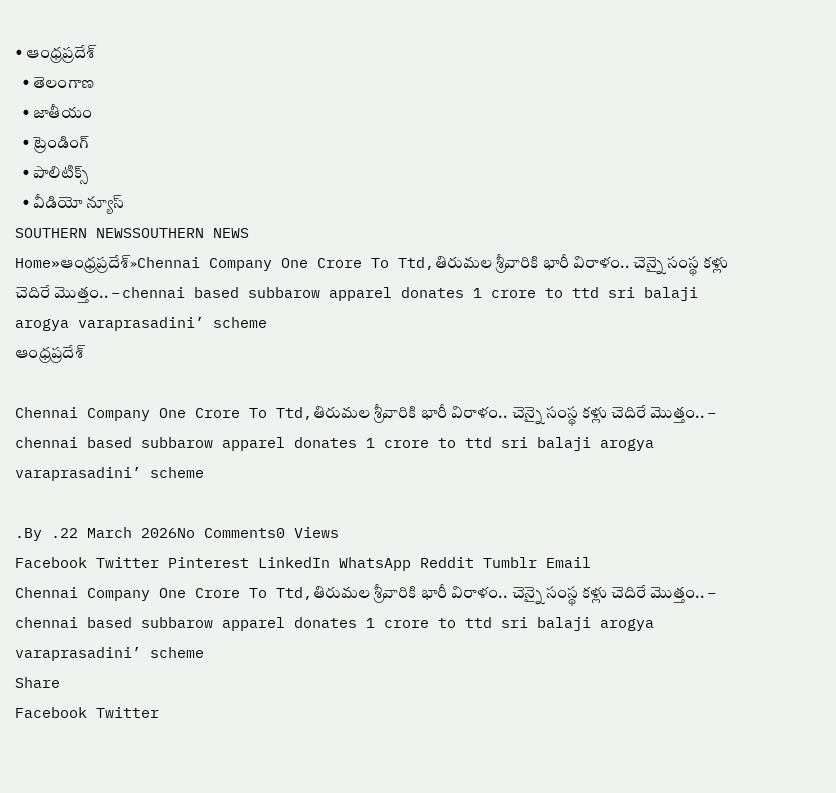• ఆంధ్రప్రదేశ్
  • తెలంగాణ
  • జాతీయం
  • ట్రెండింగ్
  • పాలిటిక్స్
  • వీడియో న్యూస్
SOUTHERN NEWSSOUTHERN NEWS
Home»ఆంధ్రప్రదేశ్»Chennai Company One Crore To Ttd,తిరుమల శ్రీవారికి భారీ విరాళం.. చెన్నై సంస్థ కళ్లు చెదిరే మొత్తం.. – chennai based subbarow apparel donates 1 crore to ttd sri balaji arogya varaprasadini’ scheme
ఆంధ్రప్రదేశ్

Chennai Company One Crore To Ttd,తిరుమల శ్రీవారికి భారీ విరాళం.. చెన్నై సంస్థ కళ్లు చెదిరే మొత్తం.. – chennai based subbarow apparel donates 1 crore to ttd sri balaji arogya varaprasadini’ scheme

.By .22 March 2026No Comments0 Views
Facebook Twitter Pinterest LinkedIn WhatsApp Reddit Tumblr Email
Chennai Company One Crore To Ttd,తిరుమల శ్రీవారికి భారీ విరాళం.. చెన్నై సంస్థ కళ్లు చెదిరే మొత్తం.. – chennai based subbarow apparel donates 1 crore to ttd sri balaji arogya varaprasadini’ scheme
Share
Facebook Twitter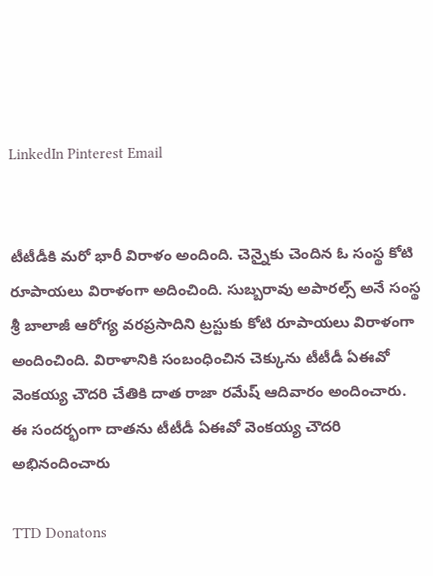LinkedIn Pinterest Email


టీటీడీకి మరో భారీ విరాళం అందింది. చెన్నైకు చెందిన ఓ సంస్థ కోటి రూపాయలు విరాళంగా అదించింది. సుబ్బరావు అపారల్స్ అనే సంస్థ శ్రీ బాలాజీ ఆరోగ్య వరప్రసాదిని ట్రస్టుకు కోటి రూపాయలు విరాళంగా అందించింది. విరాళానికి సంబంధించిన చెక్కును టీటీడీ ఏఈవో వెంకయ్య చౌదరి చేతికి దాత రాజా రమేష్ ఆదివారం అందించారు. ఈ సందర్భంగా దాతను టీటీడీ ఏఈవో వెంకయ్య చౌదరి అభినందించారు

TTD Donatons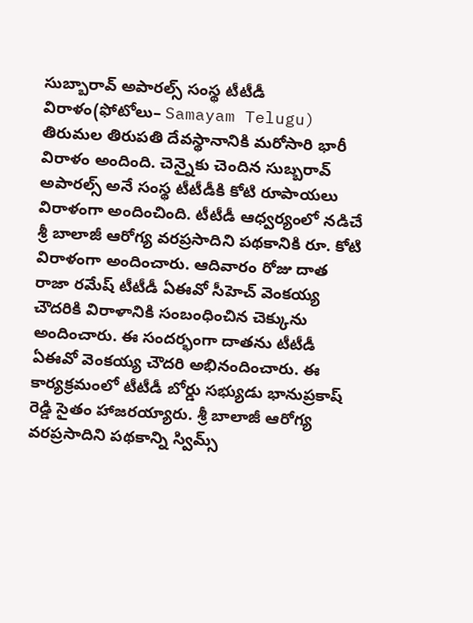సుబ్బారావ్ అపారల్స్ సంస్థ టీటీడీ విరాళం(ఫోటోలు– Samayam Telugu)
తిరుమల తిరుపతి దేవస్థానానికి మరోసారి భారీ విరాళం అందింది. చెన్నైకు చెందిన సుబ్బరావ్ అపారల్స్ అనే సంస్థ టీటీడీకి కోటి రూపాయలు విరాళంగా అందించింది. టీటీడీ ఆధ్వర్యంలో నడిచే శ్రీ బాలాజీ ఆరోగ్య వరప్రసాదిని పథకానికి రూ. కోటి విరాళంగా అందించారు. ఆదివారం రోజు దాత రాజా రమేష్ టీటీడీ ఏఈవో సీహెచ్ వెంకయ్య చౌదరికి విరాళానికి సంబంధించిన చెక్కును అందించారు. ఈ సందర్భంగా దాతను టీటీడీ ఏఈవో వెంకయ్య చౌదరి అభినందించారు. ఈ కార్యక్రమంలో టీటీడీ బోర్డు సభ్యుడు భానుప్రకాష్ రెడ్డి సైతం హాజరయ్యారు. శ్రీ బాలాజీ ఆరోగ్య వరప్రసాదిని పథకాన్ని స్విమ్స్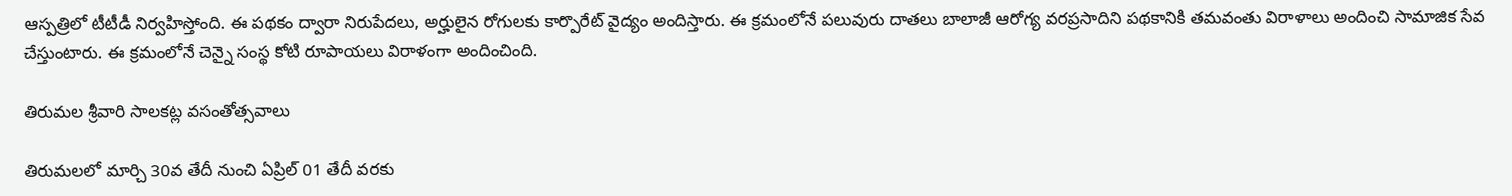ఆస్పత్రిలో టీటీడీ నిర్వహిస్తోంది. ఈ పథకం ద్వారా నిరుపేదలు, అర్హులైన రోగులకు కార్పొరేట్ వైద్యం అందిస్తారు. ఈ క్రమంలోనే పలువురు దాతలు బాలాజీ ఆరోగ్య వరప్రసాదిని పథకానికి తమవంతు విరాళాలు అందించి సామాజిక సేవ చేస్తుంటారు. ఈ క్రమంలోనే చెన్నై సంస్థ కోటి రూపాయలు విరాళంగా అందించింది.

తిరుమల శ్రీవారి సాలకట్ల వసంతోత్సవాలు

తిరుమలలో మార్చి 30వ తేదీ నుంచి ఏప్రిల్ 01 తేదీ వరకు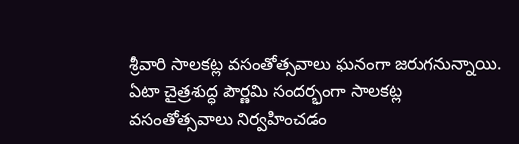శ్రీవారి సాలకట్ల వసంతోత్సవాలు ఘనంగా జరుగనున్నాయి. ఏటా చైత్రశుద్ధ పౌర్ణమి సందర్భంగా సాలకట్ల వసంతోత్సవాలు నిర్వహించడం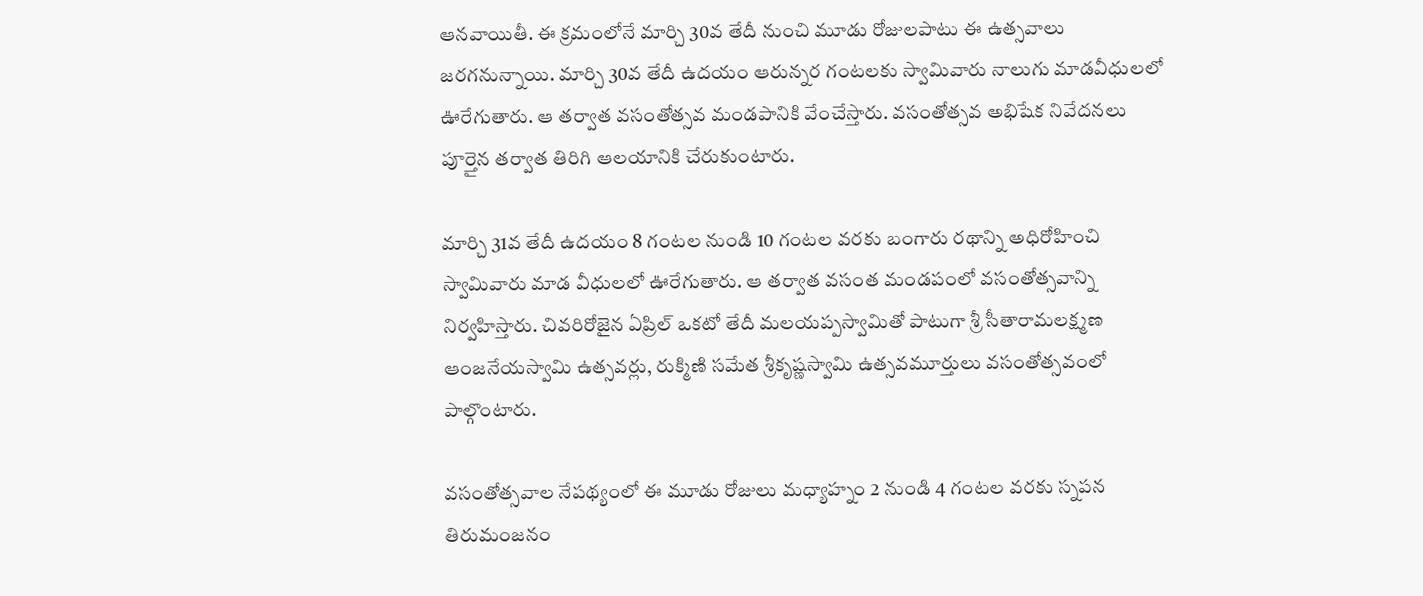ఆనవాయితీ. ఈ క్రమంలోనే మార్చి 30వ తేదీ నుంచి మూడు రోజులపాటు ఈ ఉత్సవాలు జరగనున్నాయి. మార్చి 30వ తేదీ ఉదయం ఆరున్నర గంటలకు స్వామివారు నాలుగు మాడవీధులలో ఊరేగుతారు. ఆ తర్వాత వసంతోత్సవ మండపానికి వేంచేస్తారు. వసంతోత్సవ అభిషేక నివేదనలు పూర్తైన తర్వాత తిరిగి ఆలయానికి చేరుకుంటారు.

మార్చి 31వ తేదీ ఉదయం 8 గంటల నుండి 10 గంటల వరకు బంగారు రథాన్ని అధిరోహించి స్వామివారు మాడ వీధులలో ఊరేగుతారు. ఆ తర్వాత వసంత మండపంలో వసంతోత్సవాన్ని నిర్వహిస్తారు. చివరిరోజైన ఏప్రిల్ ఒకటో తేదీ మలయప్పస్వామితో పాటుగా శ్రీ సీతారామలక్ష్మణ ఆంజనేయస్వామి ఉత్సవర్లు, రుక్మిణి సమేత శ్రీకృష్ణస్వామి ఉత్సవమూర్తులు వసంతోత్సవంలో పాల్గొంటారు.

వసంతోత్సవాల నేపథ్యంలో ఈ మూడు రోజులు మధ్యాహ్నం 2 నుండి 4 గంటల వరకు స్నపన తిరుమంజనం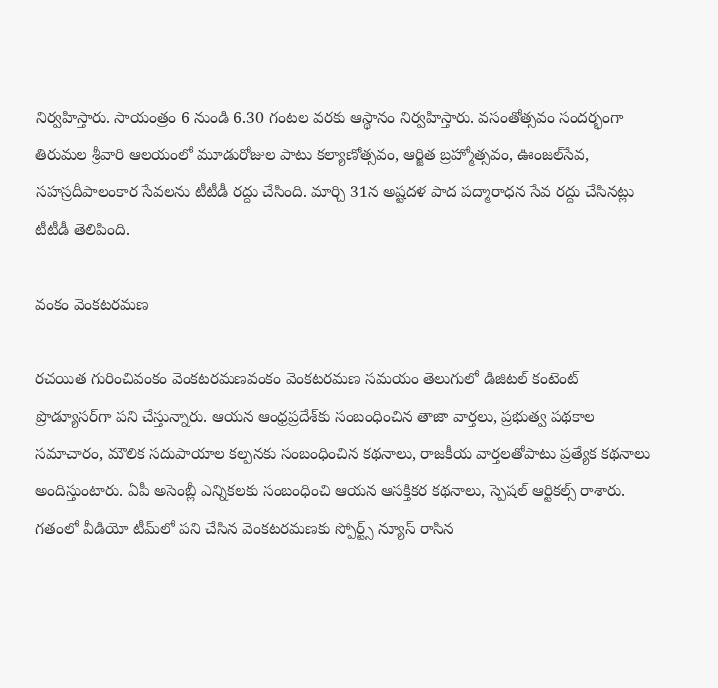నిర్వహిస్తారు. సాయంత్రం 6 నుండి 6.30 గంటల వరకు ఆస్థానం నిర్వహిస్తారు. వసంతోత్సవం సందర్భంగా తిరుమల శ్రీవారి ఆలయంలో మూడురోజుల పాటు కల్యాణోత్సవం, ఆర్జిత బ్రహ్మోత్సవం, ఊంజల్‌సేవ, సహస్రదీపాలంకార సేవలను టీటీడీ రద్దు చేసింది. మార్చి 31న అష్టదళ పాద పద్మారాధన సేవ రద్దు చేసినట్లు టీటీడీ తెలిపింది.

వంకం వెంకటరమణ

రచయిత గురించివంకం వెంకటరమణవంకం వెంకటరమణ సమయం తెలుగులో డిజిటల్ కంటెంట్ ప్రొడ్యూసర్‌గా పని చేస్తున్నారు. ఆయన ఆంధ్రప్రదేశ్‌కు సంబంధించిన తాజా వార్తలు, ప్రభుత్వ పథకాల సమాచారం, మౌలిక సదుపాయాల కల్పనకు సంబంధించిన కథనాలు, రాజకీయ వార్తలతోపాటు ప్రత్యేక కథనాలు అందిస్తుంటారు. ఏపీ అసెంబ్లీ ఎన్నికలకు సంబంధించి ఆయన ఆసక్తికర కథనాలు, స్పెషల్ ఆర్టికల్స్ రాశారు. గతంలో వీడియో టీమ్‌లో పని చేసిన వెంకటరమణకు స్పోర్ట్స్ న్యూస్ రాసిన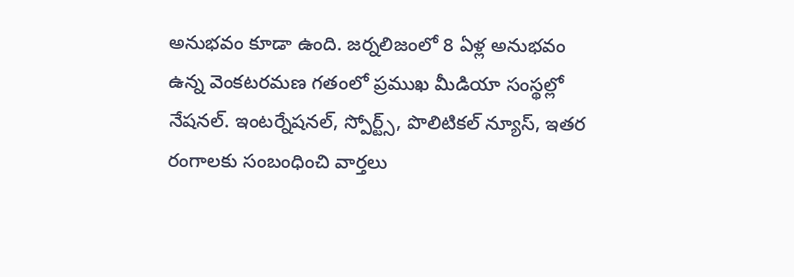అనుభవం కూడా ఉంది. జర్నలిజంలో 8 ఏళ్ల అనుభవం ఉన్న వెంకటరమణ గతంలో ప్రముఖ మీడియా సంస్థల్లో నేషనల్. ఇంటర్నేషనల్, స్పోర్ట్స్, పొలిటికల్ న్యూస్, ఇతర రంగాలకు సంబంధించి వార్తలు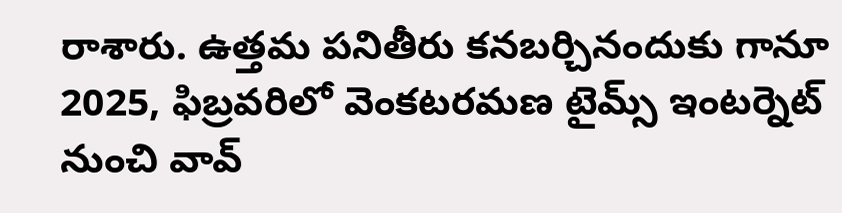రాశారు. ఉత్తమ పనితీరు కనబర్చినందుకు గానూ 2025, ఫిబ్రవరిలో వెంకటరమణ టైమ్స్ ఇంటర్నెట్ నుంచి వావ్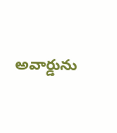అవార్డును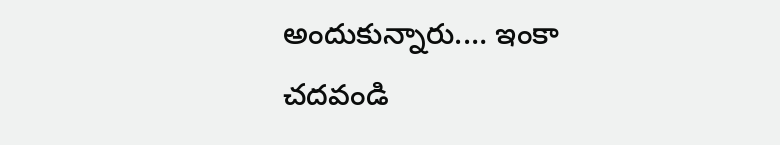అందుకున్నారు.… ఇంకా చదవండి